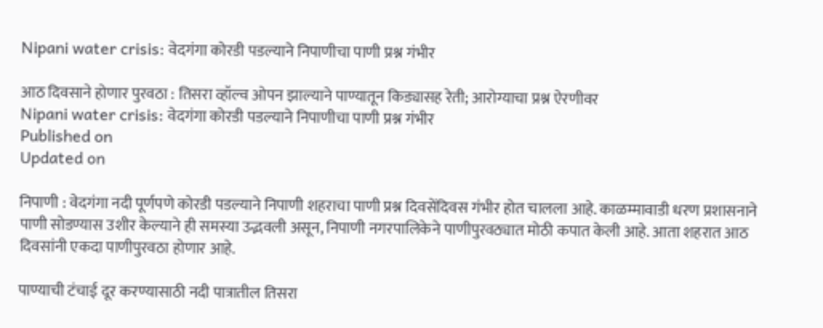Nipani water crisis: वेदगंगा कोरडी पडल्याने निपाणीचा पाणी प्रश्न गंभीर

आठ दिवसाने होणार पुरवठा : तिसरा व्हॉल्व ओपन झाल्याने पाण्यातून किड्यासह रेती; आरोग्याचा प्रश्न ऐरणीवर
Nipani water crisis: वेदगंगा कोरडी पडल्याने निपाणीचा पाणी प्रश्न गंभीर
Published on
Updated on

निपाणी : वेदगंगा नदी पूर्णपणे कोरडी पडल्याने निपाणी शहराचा पाणी प्रश्न दिवसेंदिवस गंभीर होत चालला आहे. काळम्मावाडी धरण प्रशासनाने पाणी सोडण्यास उशीर केल्याने ही समस्या उद्भवली असून, निपाणी नगरपालिकेने पाणीपुरवठ्यात मोठी कपात केली आहे. आता शहरात आठ दिवसांनी एकदा पाणीपुरवठा होणार आहे.

पाण्याची टंचाई दूर करण्यासाठी नदी पात्रातील तिसरा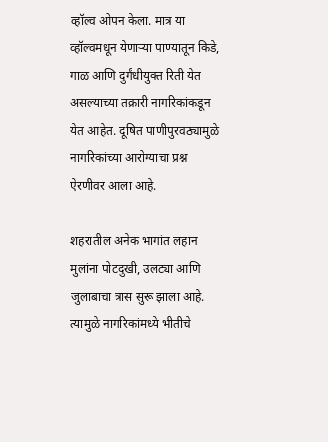व्हॉल्व ओपन केला. मात्र या व्हॉल्वमधून येणाऱ्या पाण्यातून किडे, गाळ आणि दुर्गंधीयुक्त रिती येत असल्याच्या तक्रारी नागरिकांकडून येत आहेत. दूषित पाणीपुरवठ्यामुळे नागरिकांच्या आरोग्याचा प्रश्न ऐरणीवर आला आहे.

शहरातील अनेक भागांत लहान मुलांना पोटदुखी, उलट्या आणि जुलाबाचा त्रास सुरू झाला आहे. त्यामुळे नागरिकांमध्ये भीतीचे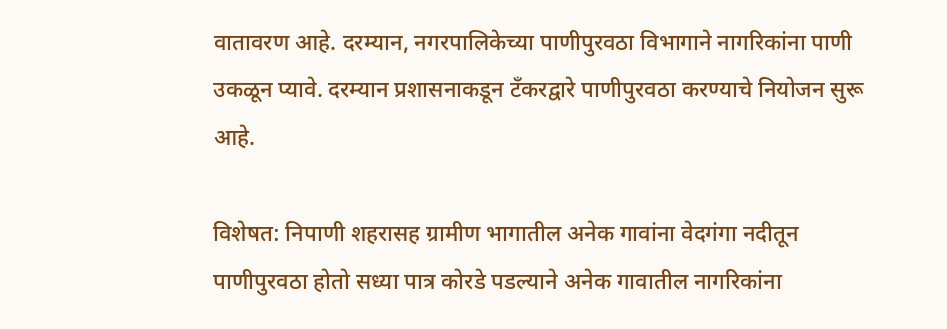वातावरण आहे. दरम्यान, नगरपालिकेच्या पाणीपुरवठा विभागाने नागरिकांना पाणी उकळून प्यावे. दरम्यान प्रशासनाकडून टँकरद्वारे पाणीपुरवठा करण्याचे नियोजन सुरू आहे.

विशेषत: निपाणी शहरासह ग्रामीण भागातील अनेक गावांना वेदगंगा नदीतून पाणीपुरवठा होतो सध्या पात्र कोरडे पडल्याने अनेक गावातील नागरिकांना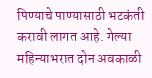पिण्याचे पाण्यासाठी भटकंती करावी लागत आहे. गेल्या महिन्याभरात दोन अवकाळी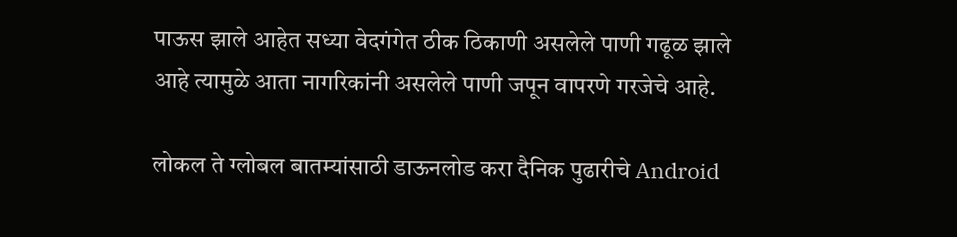पाऊस झाले आहेत सध्या वेदगंगेत ठीक ठिकाणी असलेले पाणी गढूळ झाले आहे त्यामुळे आता नागरिकांनी असलेले पाणी जपून वापरणे गरजेचे आहे.

लोकल ते ग्लोबल बातम्यांसाठी डाऊनलोड करा दैनिक पुढारीचे Android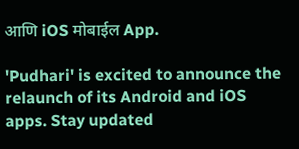आणि iOS मोबाईल App.

'Pudhari' is excited to announce the relaunch of its Android and iOS apps. Stay updated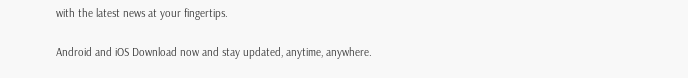with the latest news at your fingertips.

Android and iOS Download now and stay updated, anytime, anywhere.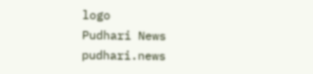logo
Pudhari News
pudhari.news